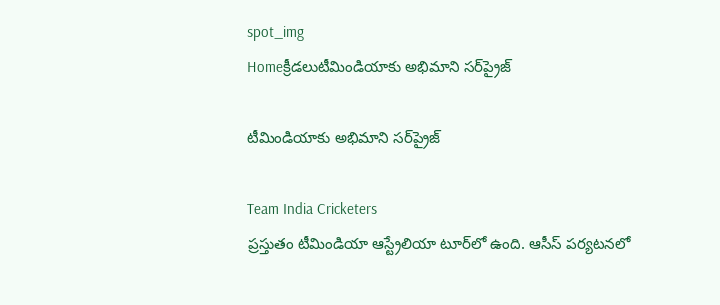spot_img
Homeక్రీడలుటీమిండియాకు అభిమాని సర్‌‌ప్రైజ్‌

టీమిండియాకు అభిమాని సర్‌‌ప్రైజ్‌

Team India Cricketers
ప్రస్తుతం టీమిండియా ఆస్ట్రేలియా టూర్‌‌లో ఉంది. ఆసీస్ పర్యటనలో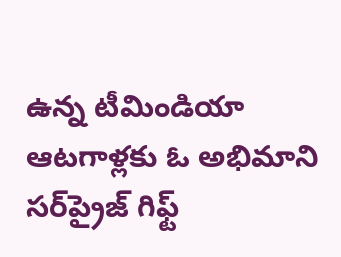ఉన్న టీమిండియా ఆటగాళ్లకు ఓ అభిమాని సర్‌ప్రైజ్ గిఫ్ట్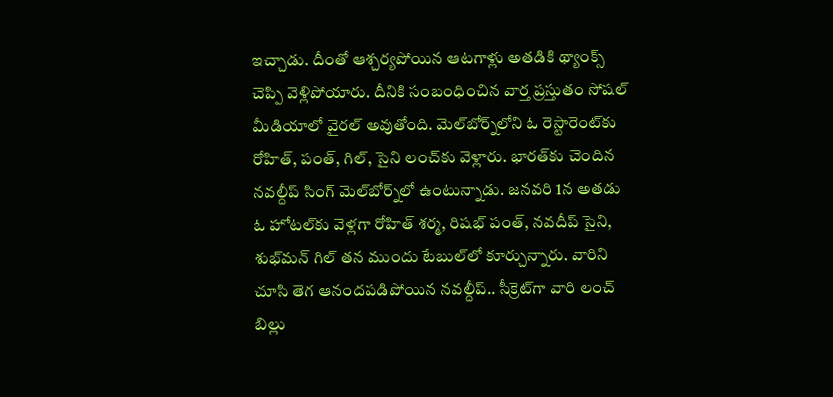ఇచ్చాడు. దీంతో ఆశ్చర్యపోయిన ఆటగాళ్లు అతడికి థ్యాంక్స్ చెప్పి వెళ్లిపోయారు. దీనికి సంబంధించిన వార్త ప్రస్తుతం సోషల్ మీడియాలో వైరల్ అవుతోంది. మెల్‌బోర్న్‌లోని ఓ రెస్టారెంట్‌కు రోహిత్‌, పంత్‌, గిల్‌, సైని లంచ్‌కు వెళ్లారు. భారత్‌కు చెందిన నవల్దీప్ సింగ్‌ మెల్‌బోర్న్‌లో ఉంటున్నాడు. జనవరి 1న అతడు ఓ హోటల్‌కు వెళ్లగా రోహిత్ శర్మ, రిషభ్‌ పంత్, నవదీప్‌ సైని, శుభ్‌మన్‌ గిల్‌ తన ముందు టేబుల్‌లో కూర్చున్నారు. వారిని చూసి తెగ ఆనందపడిపోయిన నవల్దీప్.. సీక్రెట్‌గా వారి లంచ్ బిల్లు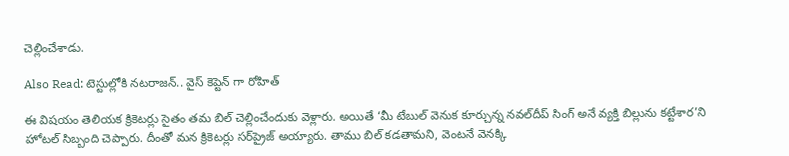చెల్లించేశాడు.

Also Read: టెస్టుల్లోకి నటరాజన్.. వైస్ కెప్టెన్ గా రోహిత్

ఈ విషయం తెలియక క్రికెటర్లు సైతం తమ బిల్‌ చెల్లించేందుకు వెళ్లారు. అయితే ‘మీ టేబుల్‌ వెనుక కూర్చున్న నవల్‌దీప్‌ సింగ్‌ అనే వ్యక్తి బిల్లును కట్టేశార’ని హోటల్‌ సిబ్బంది చెప్పారు. దీంతో మన క్రికెటర్లు సర్‌ప్రైజ్‌ అయ్యారు. తాము బిల్ కడతామని, వెంటనే వెనక్కి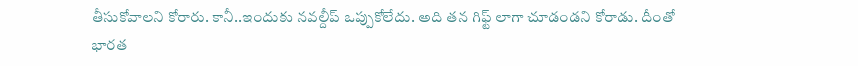తీసుకోవాలని కోరారు. కానీ..ఇందుకు నవల్దీప్‌ ఒప్పుకోలేదు. అది తన గిఫ్ట్ లాగా చూడండని కోరాడు. దీంతో భారత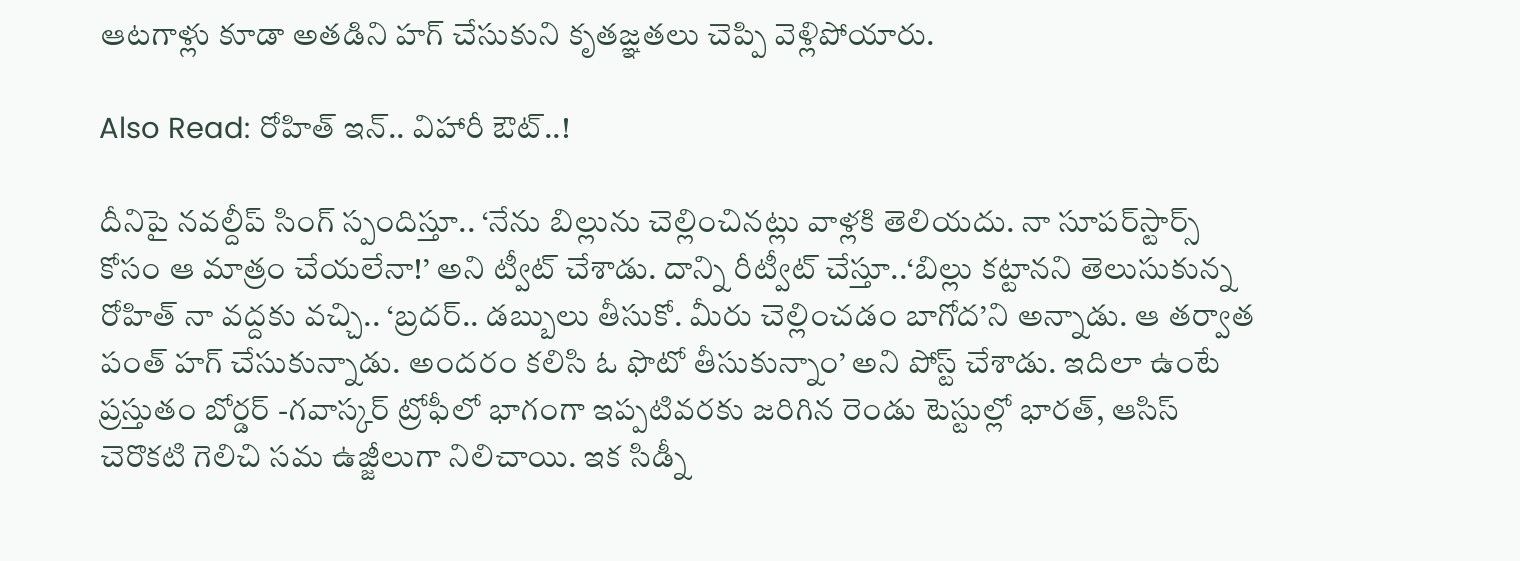ఆటగాళ్లు కూడా అతడిని హగ్ చేసుకుని కృతజ్ఞతలు చెప్పి వెళ్లిపోయారు.

Also Read: రోహిత్‌ ఇన్‌.. విహారీ ఔట్‌..!

దీనిపై నవల్దీప్‌ సింగ్‌ స్పందిస్తూ.. ‘నేను బిల్లును చెల్లించినట్లు వాళ్లకి తెలియదు. నా సూపర్‌స్టార్స్‌ కోసం ఆ మాత్రం చేయలేనా!’ అని ట్వీట్‌ చేశాడు. దాన్ని రీట్వీట్ చేస్తూ..‘బిల్లు కట్టానని తెలుసుకున్న రోహిత్ నా వద్దకు వచ్చి.. ‘బ్రదర్‌.. డబ్బులు తీసుకో. మీరు చెల్లించడం బాగోద’ని అన్నాడు. ఆ తర్వాత పంత్‌ హగ్‌ చేసుకున్నాడు. అందరం కలిసి ఓ ఫొటో తీసుకున్నాం’ అని పోస్ట్‌ చేశాడు. ఇదిలా ఉంటే ప్రస్తుతం బోర్డర్ -గవాస్కర్ ట్రోఫీలో భాగంగా ఇప్పటివరకు జరిగిన రెండు టెస్టుల్లో భారత్, ఆసిస్ చెరొకటి గెలిచి సమ ఉజ్జీలుగా నిలిచాయి. ఇక సిడ్నీ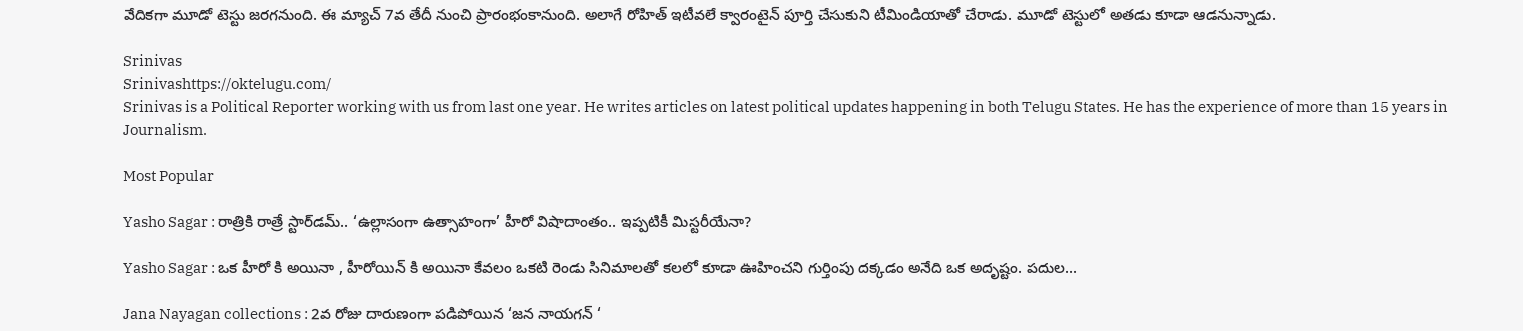వేదికగా మూడో టెస్టు జరగనుంది. ఈ మ్యాచ్ 7వ తేదీ నుంచి ప్రారంభంకానుంది. అలాగే రోహిత్ ఇటీవలే క్వారంటైన్ పూర్తి చేసుకుని టీమిండియాతో చేరాడు. మూడో టెస్టులో అతడు కూడా ఆడనున్నాడు.

Srinivas
Srinivashttps://oktelugu.com/
Srinivas is a Political Reporter working with us from last one year. He writes articles on latest political updates happening in both Telugu States. He has the experience of more than 15 years in Journalism.

Most Popular

Yasho Sagar : రాత్రికి రాత్రే స్టార్‌డమ్.. ‘ఉల్లాసంగా ఉత్సాహంగా’ హీరో విషాదాంతం.. ఇప్పటికీ మిస్టరీయేనా?

Yasho Sagar : ఒక హీరో కి అయినా , హీరోయిన్ కి అయినా కేవలం ఒకటి రెండు సినిమాలతో కలలో కూడా ఊహించని గుర్తింపు దక్కడం అనేది ఒక అదృష్టం. పదుల...

Jana Nayagan collections : 2వ రోజు దారుణంగా పడిపోయిన ‘జన నాయగన్ ‘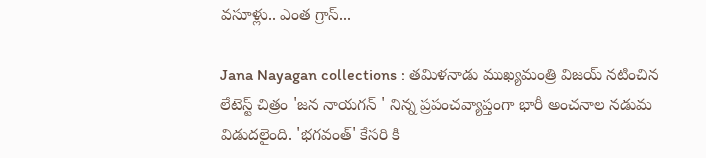వసూళ్లు.. ఎంత గ్రాస్...

Jana Nayagan collections : తమిళనాడు ముఖ్యమంత్రి విజయ్ నటించిన లేటెస్ట్ చిత్రం 'జన నాయగన్ ' నిన్న ప్రపంచవ్యాప్తంగా భారీ అంచనాల నడుమ విడుదలైంది. 'భగవంత్' కేసరి కి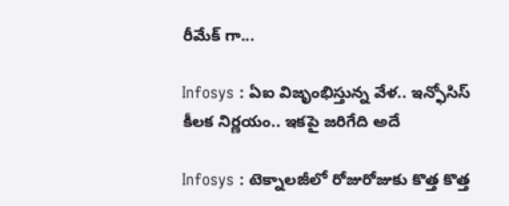రీమేక్ గా...

Infosys : ఏఐ విజృంభిస్తున్న వేళ.. ఇన్ఫోసిస్ కీలక నిర్ణయం.. ఇకపై జరిగేది అదే

Infosys : టెక్నాలజీలో రోజురోజుకు కొత్త కొత్త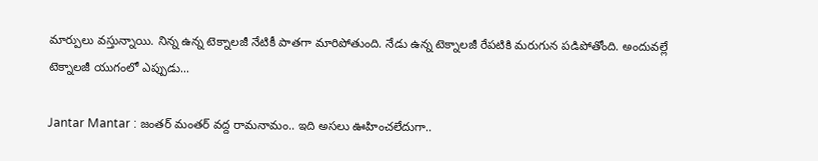మార్పులు వస్తున్నాయి. నిన్న ఉన్న టెక్నాలజీ నేటికీ పాతగా మారిపోతుంది. నేడు ఉన్న టెక్నాలజీ రేపటికి మరుగున పడిపోతోంది. అందువల్లే టెక్నాలజీ యుగంలో ఎప్పుడు...

Jantar Mantar : జంతర్ మంతర్ వద్ద రామనామం.. ఇది అసలు ఊహించలేదుగా..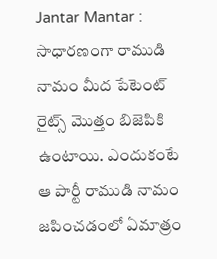Jantar Mantar : సాధారణంగా రాముడి నామం మీద పేటెంట్ రైట్స్ మొత్తం బిజెపికి ఉంటాయి. ఎందుకంటే ఆ పార్టీ రాముడి నామం జపించడంలో ఏమాత్రం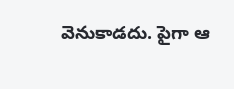వెనుకాడదు. పైగా ఆ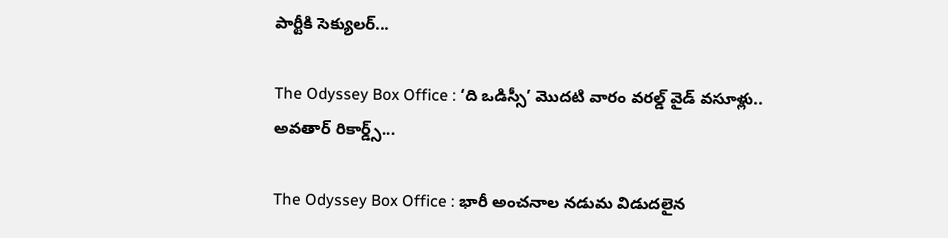పార్టీకి సెక్యులర్...

The Odyssey Box Office : ‘ది ఒడిస్సీ’ మొదటి వారం వరల్డ్ వైడ్ వసూళ్లు.. అవతార్ రికార్డ్స్...

The Odyssey Box Office : భారీ అంచనాల నడుమ విడుదలైన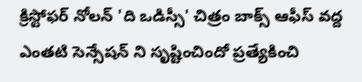క్రిస్టోఫర్ నోలన్ 'ది ఒడిస్సీ' చిత్రం బాక్స్ ఆఫీస్ వద్ద ఎంతటి సెన్సేషన్ ని సృష్టించిందో ప్రత్యేకించి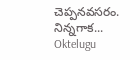చెప్పనవసరం. నిన్నగాక...
Oktelugu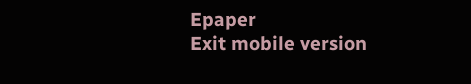Epaper
Exit mobile version